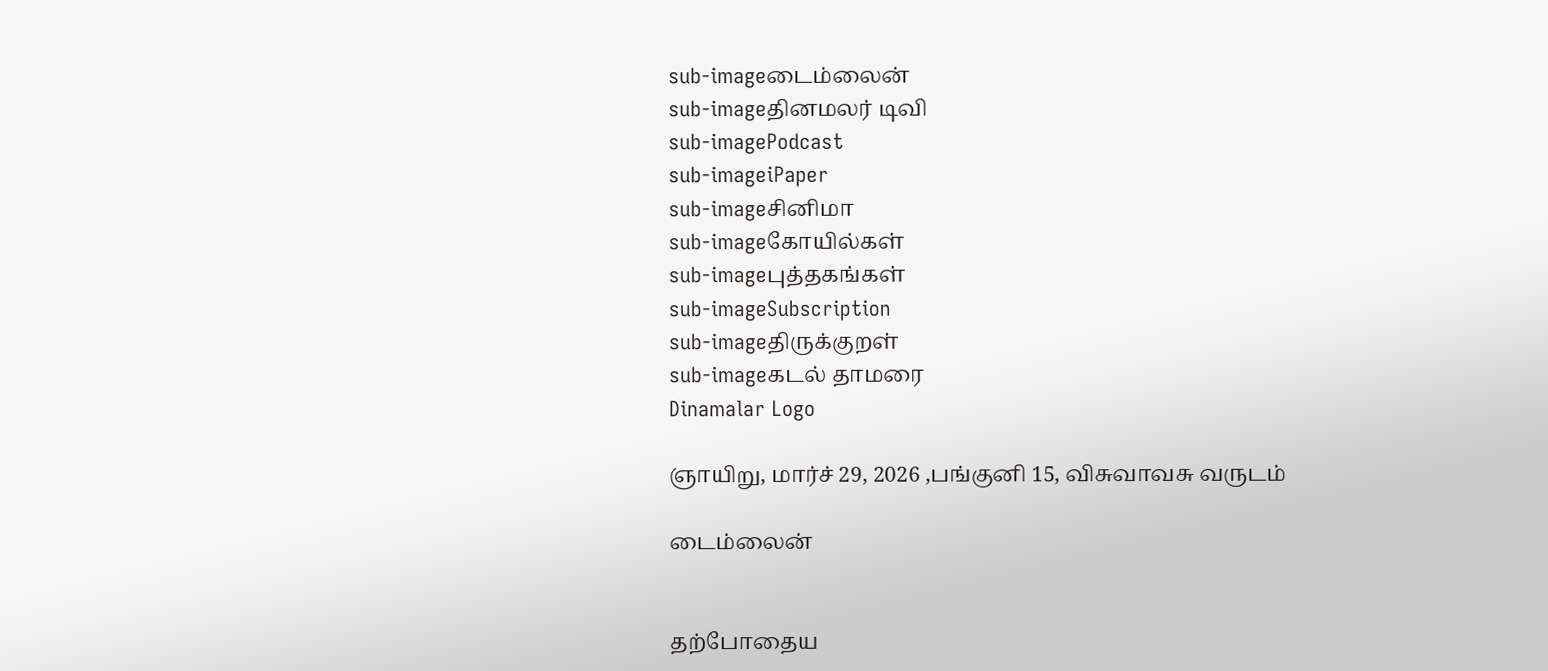sub-imageடைம்லைன்
sub-imageதினமலர் டிவி
sub-imagePodcast
sub-imageiPaper
sub-imageசினிமா
sub-imageகோயில்கள்
sub-imageபுத்தகங்கள்
sub-imageSubscription
sub-imageதிருக்குறள்
sub-imageகடல் தாமரை
Dinamalar Logo

ஞாயிறு, மார்ச் 29, 2026 ,பங்குனி 15, விசுவாவசு வருடம்

டைம்லைன்


தற்போதைய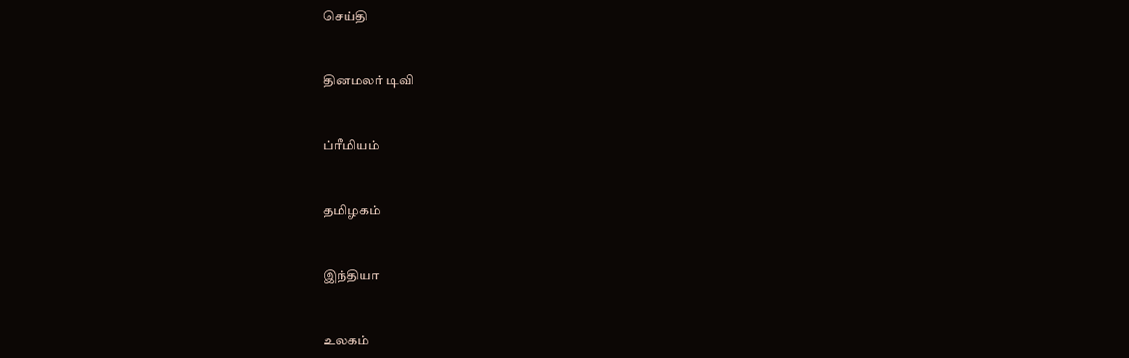செய்தி


தினமலர் டிவி


ப்ரீமியம்


தமிழகம்


இந்தியா


உலகம்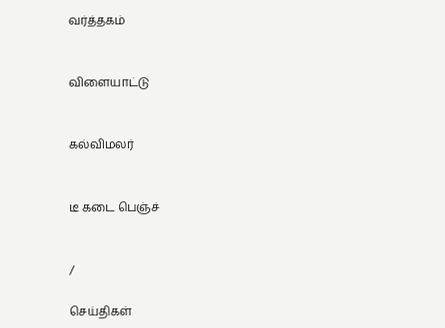வர்த்தகம்


விளையாட்டு


கல்விமலர்


டீ கடை பெஞ்ச்


/

செய்திகள்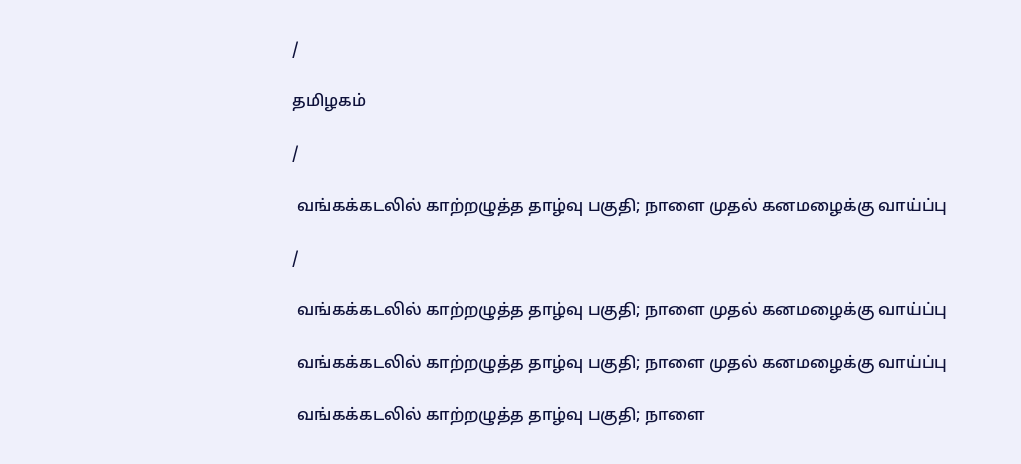/

தமிழகம்

/

 வங்கக்கடலில் காற்றழுத்த தாழ்வு பகுதி; நாளை முதல் கனமழைக்கு வாய்ப்பு

/

 வங்கக்கடலில் காற்றழுத்த தாழ்வு பகுதி; நாளை முதல் கனமழைக்கு வாய்ப்பு

 வங்கக்கடலில் காற்றழுத்த தாழ்வு பகுதி; நாளை முதல் கனமழைக்கு வாய்ப்பு

 வங்கக்கடலில் காற்றழுத்த தாழ்வு பகுதி; நாளை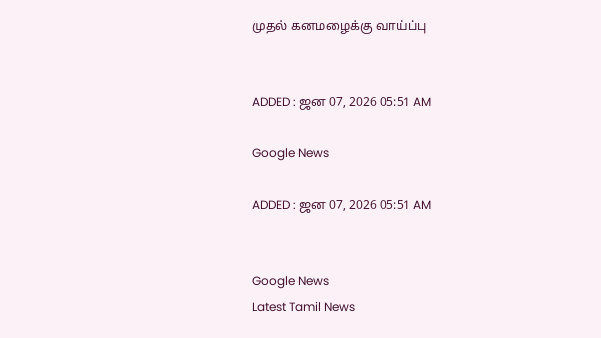முதல் கனமழைக்கு வாய்ப்பு


ADDED : ஜன 07, 2026 05:51 AM

Google News

ADDED : ஜன 07, 2026 05:51 AM


Google News
Latest Tamil News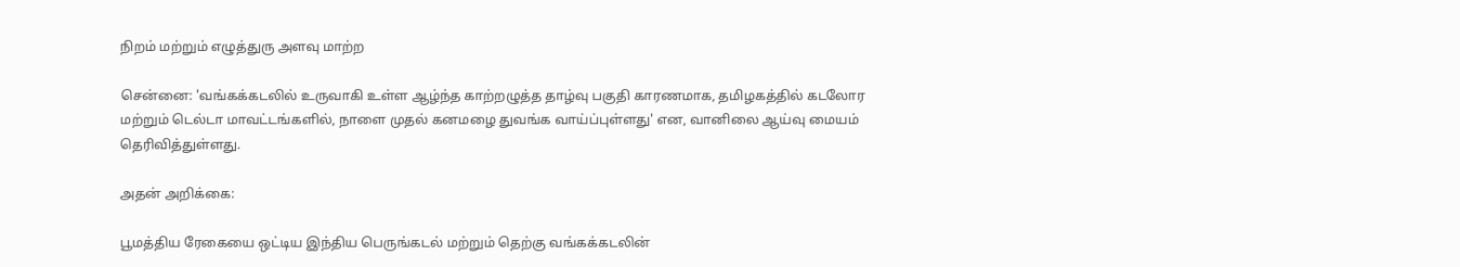நிறம் மற்றும் எழுத்துரு அளவு மாற்ற

சென்னை: 'வங்கக்கடலில் உருவாகி உள்ள ஆழ்ந்த காற்றழுத்த தாழ்வு பகுதி காரணமாக, தமிழகத்தில் கடலோர மற்றும் டெல்டா மாவட்டங்களில், நாளை முதல் கனமழை துவங்க வாய்ப்புள்ளது' என, வானிலை ஆய்வு மையம் தெரிவித்துள்ளது.

அதன் அறிக்கை:

பூமத்திய ரேகையை ஒட்டிய இந்திய பெருங்கடல் மற்றும் தெற்கு வங்கக்கடலின்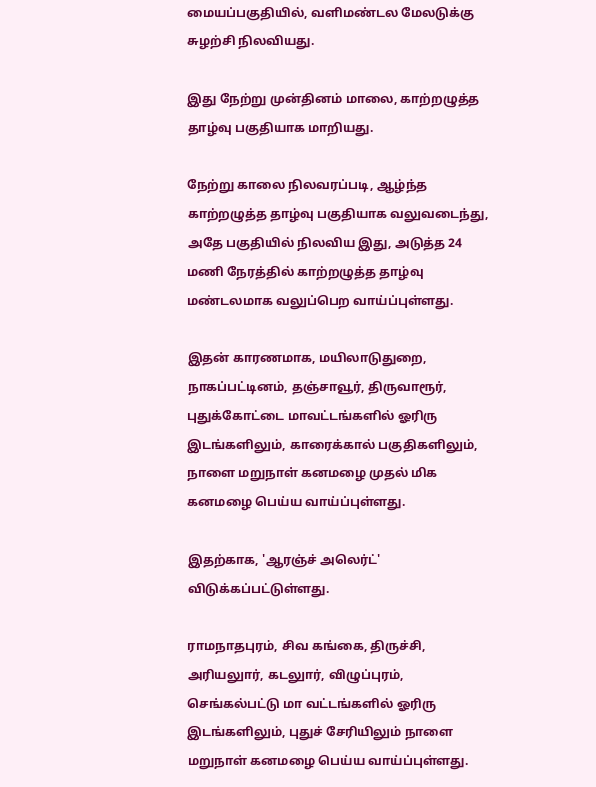மையப்பகுதியில், வளிமண்டல மேலடுக்கு சுழற்சி நிலவியது.

இது நேற்று முன்தினம் மாலை, காற்றழுத்த தாழ்வு பகுதியாக மாறியது.

நேற்று காலை நிலவரப்படி, ஆழ்ந்த காற்றழுத்த தாழ்வு பகுதியாக வலுவடைந்து, அதே பகுதியில் நிலவிய இது, அடுத்த 24 மணி நேரத்தில் காற்றழுத்த தாழ்வு மண்டலமாக வலுப்பெற வாய்ப்புள்ளது.

இதன் காரணமாக, மயிலாடுதுறை, நாகப்பட்டினம், தஞ்சாவூர், திருவாரூர், புதுக்கோட்டை மாவட்டங்களில் ஓரிரு இடங்களிலும், காரைக்கால் பகுதிகளிலும், நாளை மறுநாள் கனமழை முதல் மிக கனமழை பெய்ய வாய்ப்புள்ளது.

இதற்காக, 'ஆரஞ்ச் அலெர்ட்' விடுக்கப்பட்டுள்ளது.

ராமநாதபுரம், சிவ கங்கை, திருச்சி, அரியலுார், கடலுார், விழுப்புரம், செங்கல்பட்டு மா வட்டங்களில் ஓரிரு இடங்களிலும், புதுச் சேரியிலும் நாளை மறுநாள் கனமழை பெய்ய வாய்ப்புள்ளது.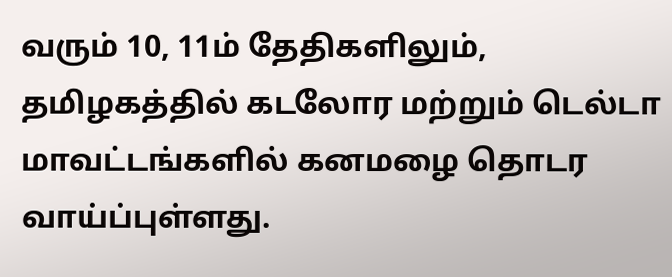வரும் 10, 11ம் தேதிகளிலும், தமிழகத்தில் கடலோர மற்றும் டெல்டா மாவட்டங்களில் கனமழை தொடர வாய்ப்புள்ளது.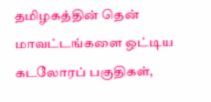தமிழகத்தின் தென் மாவட்டங்களை ஒட்டிய கடலோரப் பகுதிகள்,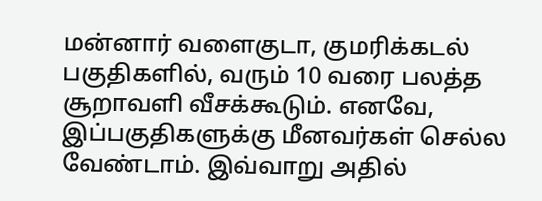மன்னார் வளைகுடா, குமரிக்கடல் பகுதிகளில், வரும் 10 வரை பலத்த சூறாவளி வீசக்கூடும். எனவே, இப்பகுதிகளுக்கு மீனவர்கள் செல்ல வேண்டாம். இவ்வாறு அதில்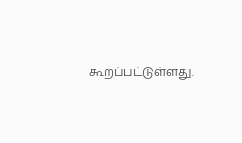கூறப்பட்டுள்ளது.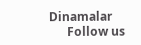Dinamalar
      Follow us